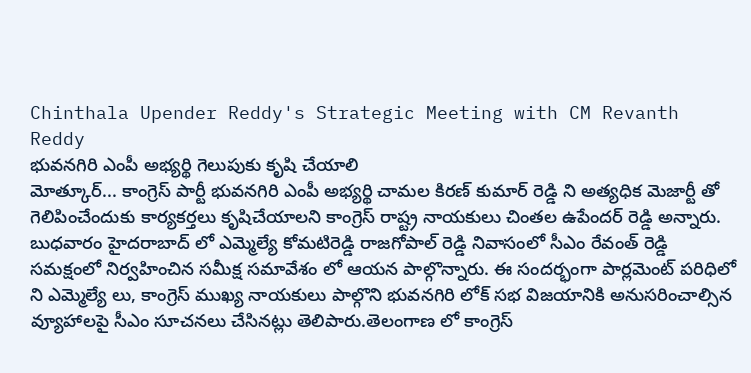Chinthala Upender Reddy's Strategic Meeting with CM Revanth Reddy
భువనగిరి ఎంపీ అభ్యర్థి గెలుపుకు కృషి చేయాలి
మోత్కూర్... కాంగ్రెస్ పార్టీ భువనగిరి ఎంపీ అభ్యర్థి చామల కిరణ్ కుమార్ రెడ్డి ని అత్యధిక మెజార్టీ తో గెలిపించేందుకు కార్యకర్తలు కృషిచేయాలని కాంగ్రెస్ రాష్ట్ర నాయకులు చింతల ఉపేందర్ రెడ్డి అన్నారు. బుధవారం హైదరాబాద్ లో ఎమ్మెల్యే కోమటిరెడ్డి రాజగోపాల్ రెడ్డి నివాసంలో సీఎం రేవంత్ రెడ్డి సమక్షంలో నిర్వహించిన సమీక్ష సమావేశం లో ఆయన పాల్గొన్నారు. ఈ సందర్భంగా పార్లమెంట్ పరిధిలో ని ఎమ్మెల్యే లు, కాంగ్రెస్ ముఖ్య నాయకులు పాల్గొని భువనగిరి లోక్ సభ విజయానికి అనుసరించాల్సిన వ్యూహాలపై సీఎం సూచనలు చేసినట్లు తెలిపారు.తెలంగాణ లో కాంగ్రెస్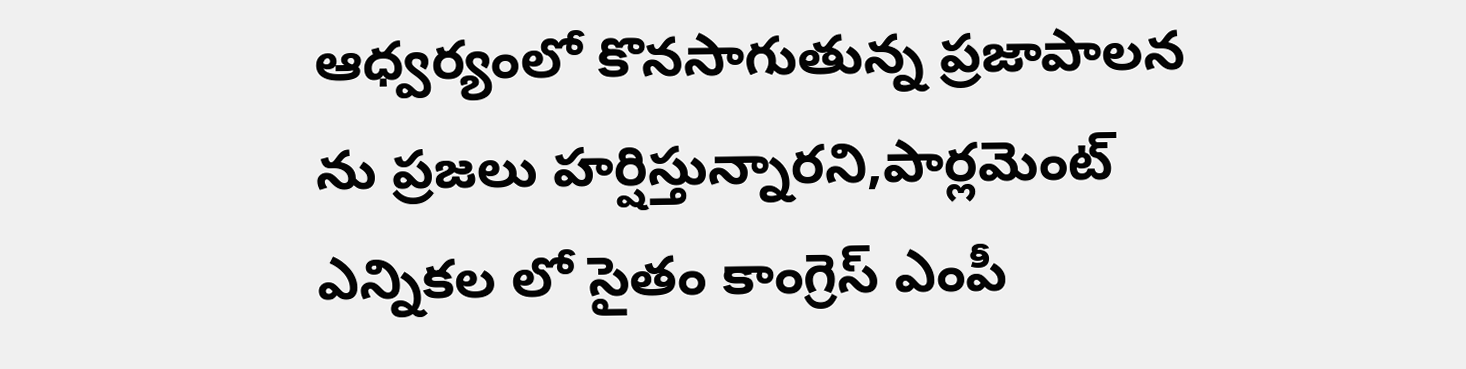ఆధ్వర్యంలో కొనసాగుతున్న ప్రజాపాలన ను ప్రజలు హర్షిస్తున్నారని,పార్లమెంట్ ఎన్నికల లో సైతం కాంగ్రెస్ ఎంపీ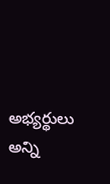అభ్యర్థులు అన్ని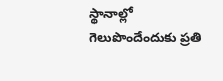స్థానాల్లో గెలుపొందేందుకు ప్రతి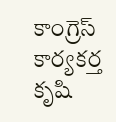కాంగ్రెస్ కార్యకర్త కృషి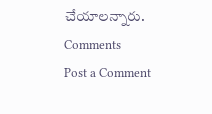చేయాలన్నారు.
Comments
Post a Comment